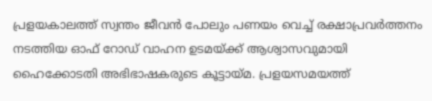പ്രളയകാലത്ത് സ്വന്തം ജീവൻ പോലും പണയം വെച്ച് രക്ഷാപ്രവർത്തനം നടത്തിയ ഓഫ് റോഡ് വാഹന ഉടമയ്ക്ക് ആശ്വാസവുമായി ഹൈക്കോടതി അഭിഭാഷകരുടെ കൂട്ടായ്മ. പ്രളയസമയത്ത്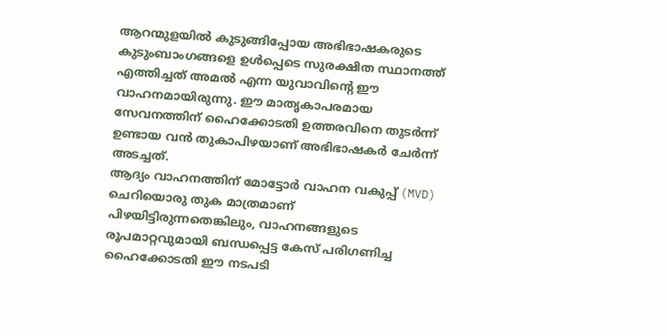ആറന്മുളയിൽ കുടുങ്ങിപ്പോയ അഭിഭാഷകരുടെ കുടുംബാംഗങ്ങളെ ഉൾപ്പെടെ സുരക്ഷിത സ്ഥാനത്ത് എത്തിച്ചത് അമൽ എന്ന യുവാവിന്റെ ഈ വാഹനമായിരുന്നു. ഈ മാതൃകാപരമായ സേവനത്തിന് ഹൈക്കോടതി ഉത്തരവിനെ തുടർന്ന് ഉണ്ടായ വൻ തുകാപിഴയാണ് അഭിഭാഷകർ ചേർന്ന് അടച്ചത്.
ആദ്യം വാഹനത്തിന് മോട്ടോർ വാഹന വകുപ്പ് (MVD) ചെറിയൊരു തുക മാത്രമാണ് പിഴയിട്ടിരുന്നതെങ്കിലും, വാഹനങ്ങളുടെ രൂപമാറ്റവുമായി ബന്ധപ്പെട്ട കേസ് പരിഗണിച്ച ഹൈക്കോടതി ഈ നടപടി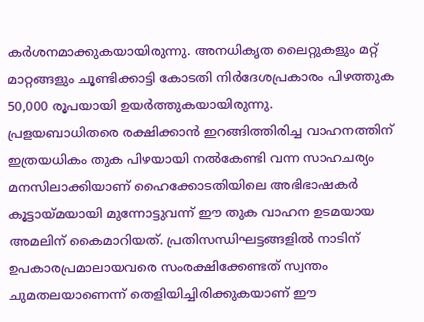കർശനമാക്കുകയായിരുന്നു. അനധികൃത ലൈറ്റുകളും മറ്റ് മാറ്റങ്ങളും ചൂണ്ടിക്കാട്ടി കോടതി നിർദേശപ്രകാരം പിഴത്തുക 50,000 രൂപയായി ഉയർത്തുകയായിരുന്നു.
പ്രളയബാധിതരെ രക്ഷിക്കാൻ ഇറങ്ങിത്തിരിച്ച വാഹനത്തിന് ഇത്രയധികം തുക പിഴയായി നൽകേണ്ടി വന്ന സാഹചര്യം മനസിലാക്കിയാണ് ഹൈക്കോടതിയിലെ അഭിഭാഷകർ കൂട്ടായ്മയായി മുന്നോട്ടുവന്ന് ഈ തുക വാഹന ഉടമയായ അമലിന് കൈമാറിയത്. പ്രതിസന്ധിഘട്ടങ്ങളിൽ നാടിന് ഉപകാരപ്രമാലായവരെ സംരക്ഷിക്കേണ്ടത് സ്വന്തം ചുമതലയാണെന്ന് തെളിയിച്ചിരിക്കുകയാണ് ഈ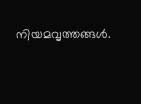നിയമവൃത്തങ്ങൾ.